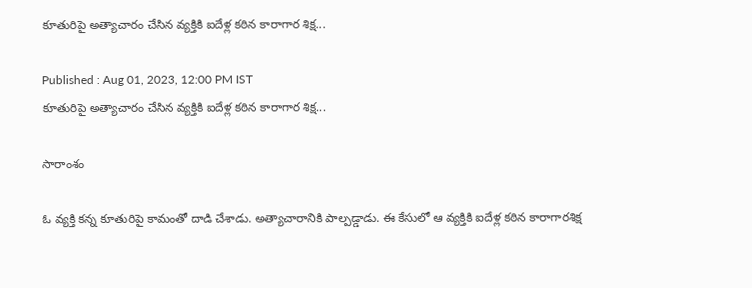కూతురిపై అత్యాచారం చేసిన వ్యక్తికి ఐదేళ్ల కఠిన కారాగార శిక్ష...

Published : Aug 01, 2023, 12:00 PM IST
కూతురిపై అత్యాచారం చేసిన వ్యక్తికి ఐదేళ్ల కఠిన కారాగార శిక్ష...

సారాంశం

ఓ వ్యక్తి కన్న కూతురిపై కామంతో దాడి చేశాడు. అత్యాచారానికి పాల్పడ్డాడు. ఈ కేసులో ఆ వ్యక్తికి ఐదేళ్ల కఠిన కారాగారశిక్ష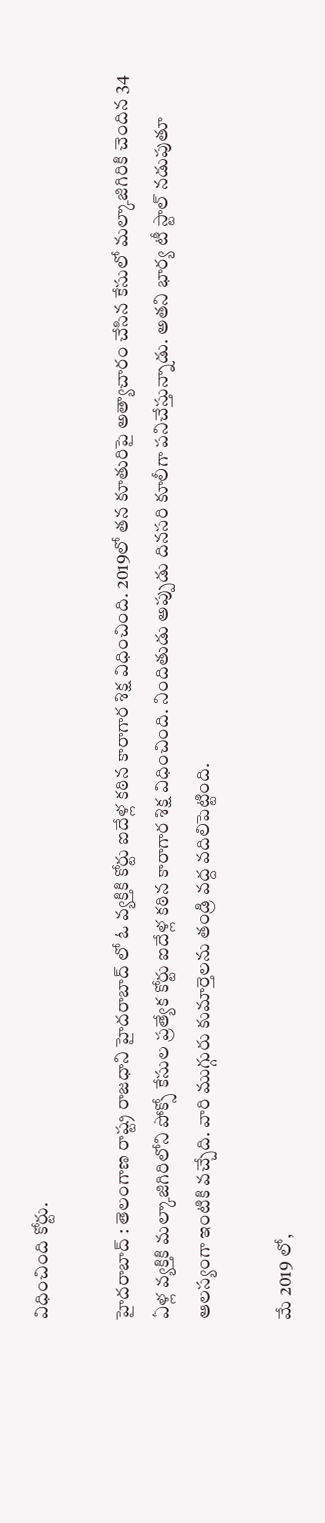విధించింది కోర్టు.

హైదరాబాద్ : తెలంగాణ రాష్ట్ర రాజధాని హైదరాబాద్ లో ఓ వ్యక్తికి కోర్టు ఐదేళ్ల కఠిన కారాగార శిక్ష విధించింది. 2019లో తన కూతురిపై అత్యాచారం చేసిన కేసులో మల్కాజిగిరికి చెందిన 34 ఏళ్ల వ్యక్తికి మల్కాజిగిరిలోని పోక్సో కేసుల ప్రత్యేక కోర్టు ఐదేళ్ల కఠిన కారాగార శిక్ష విధించింది. నిందితుడు అప్పుడు దినసరి కూలీగా పనిచేస్తున్నాడు. అతని భార్య టీ స్టాల్ నడుపుతూ ఆలస్యంగా ఇంటికి వచ్చేది. వారి ముగ్గురు కుమార్తెలను తండ్రి వద్ద వదిలిపెట్టింది.

మే 2019 లో,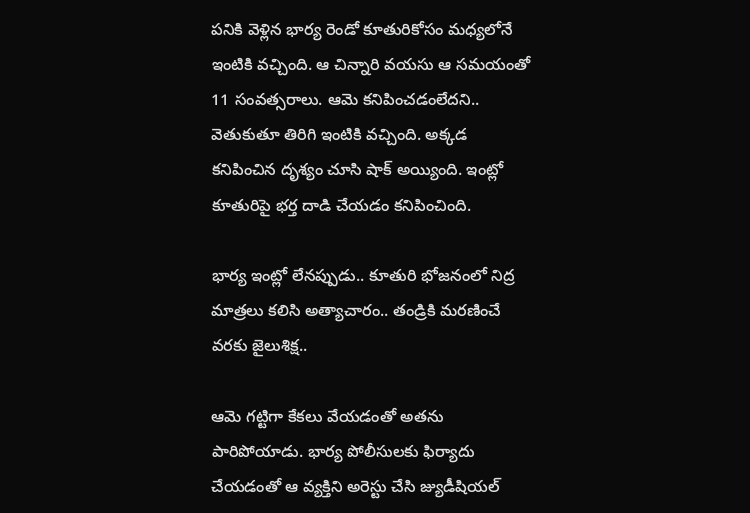పనికి వెళ్లిన భార్య రెండో కూతురికోసం మధ్యలోనే ఇంటికి వచ్చింది. ఆ చిన్నారి వయసు ఆ సమయంతో 11 సంవత్సరాలు. ఆమె కనిపించడంలేదని.. వెతుకుతూ తిరిగి ఇంటికి వచ్చింది. అక్కడ కనిపించిన దృశ్యం చూసి షాక్ అయ్యింది. ఇంట్లో కూతురిపై భర్త దాడి చేయడం కనిపించింది.

భార్య ఇంట్లో లేనప్పుడు.. కూతురి భోజనంలో నిద్ర మాత్రలు కలిసి అత్యాచారం.. తండ్రికి మరణించే వరకు జైలుశిక్ష..

ఆమె గట్టిగా కేకలు వేయడంతో అతను పారిపోయాడు. భార్య పోలీసులకు ఫిర్యాదు చేయడంతో ఆ వ్యక్తిని అరెస్టు చేసి జ్యుడీషియల్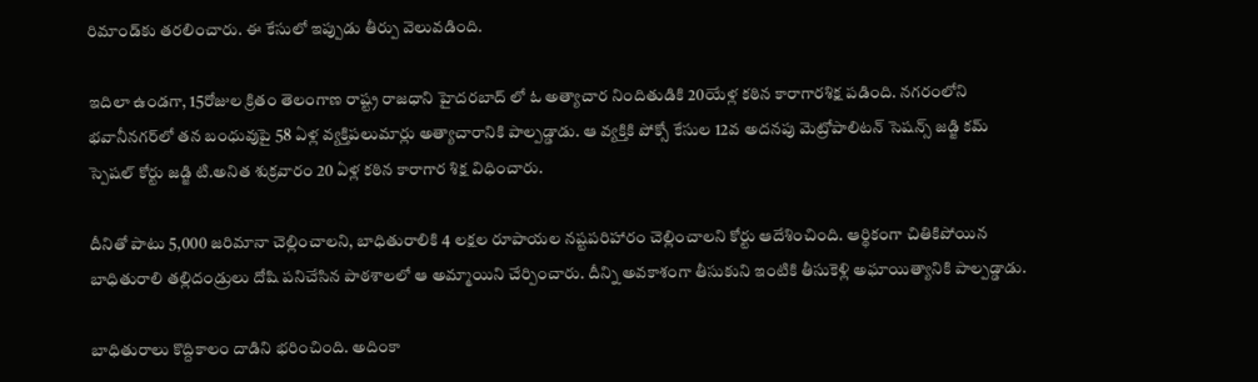రిమాండ్‌కు తరలించారు. ఈ కేసులో ఇప్పుడు తీర్పు వెలువడింది.

ఇదిలా ఉండగా, 15రోజుల క్రితం తెలంగాణ రాష్ట్ర రాజధాని హైదరబాద్ లో ఓ అత్యాచార నిందితుడికి 20యేళ్ల కఠిన కారాగారశిక్ష పడింది. నగరంలోని భవానీనగర్‌లో తన బంధువుపై 58 ఏళ్ల వ్యక్తిపలుమార్లు అత్యాచారానికి పాల్పడ్డాడు. ఆ వ్యక్తికి పోక్సో కేసుల 12వ అదనపు మెట్రోపాలిటన్ సెషన్స్ జడ్జి కమ్ స్పెషల్ కోర్టు జడ్జి టి.అనిత శుక్రవారం 20 ఏళ్ల కఠిన కారాగార శిక్ష విధించారు.

దీనితో పాటు 5,000 జరిమానా చెల్లించాలని, బాధితురాలికి 4 లక్షల రూపాయల నష్టపరిహారం చెల్లించాలని కోర్టు ఆదేశించింది. ఆర్థికంగా చితికిపోయిన బాధితురాలి తల్లిదండ్రులు దోషి పనిచేసిన పాఠశాలలో ఆ అమ్మాయిని చేర్పించారు. దీన్ని అవకాశంగా తీసుకుని ఇంటికి తీసుకెళ్లి అఘాయిత్యానికి పాల్పడ్డాడు.

బాధితురాలు కొద్దికాలం దాడిని భరించింది. అదింకా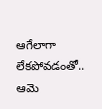ఆగేలాగా లేకపోవడంతో.. ఆమె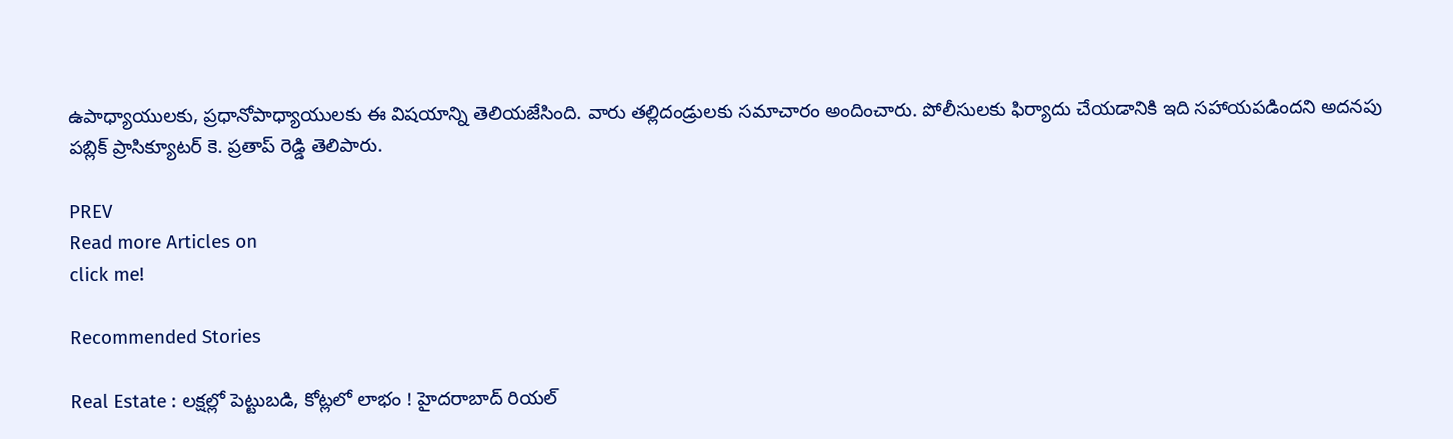ఉపాధ్యాయులకు, ప్రధానోపాధ్యాయులకు ఈ విషయాన్ని తెలియజేసింది. వారు తల్లిదండ్రులకు సమాచారం అందించారు. పోలీసులకు ఫిర్యాదు చేయడానికి ఇది సహాయపడిందని అదనపు పబ్లిక్ ప్రాసిక్యూటర్ కె. ప్రతాప్ రెడ్డి తెలిపారు.

PREV
Read more Articles on
click me!

Recommended Stories

Real Estate : లక్షల్లో పెట్టుబడి, కోట్లలో లాభం ! హైదరాబాద్ రియల్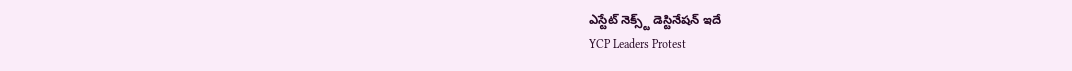ఎస్టేట్ నెక్స్ట్ డెస్టినేషన్ ఇదే
YCP Leaders Protest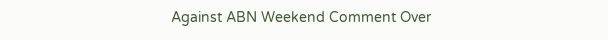Against ABN Weekend Comment Over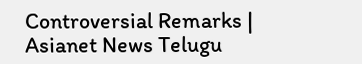Controversial Remarks | Asianet News Telugu